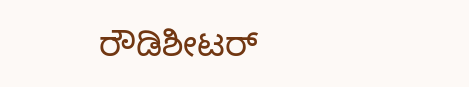ರೌಡಿಶೀಟರ್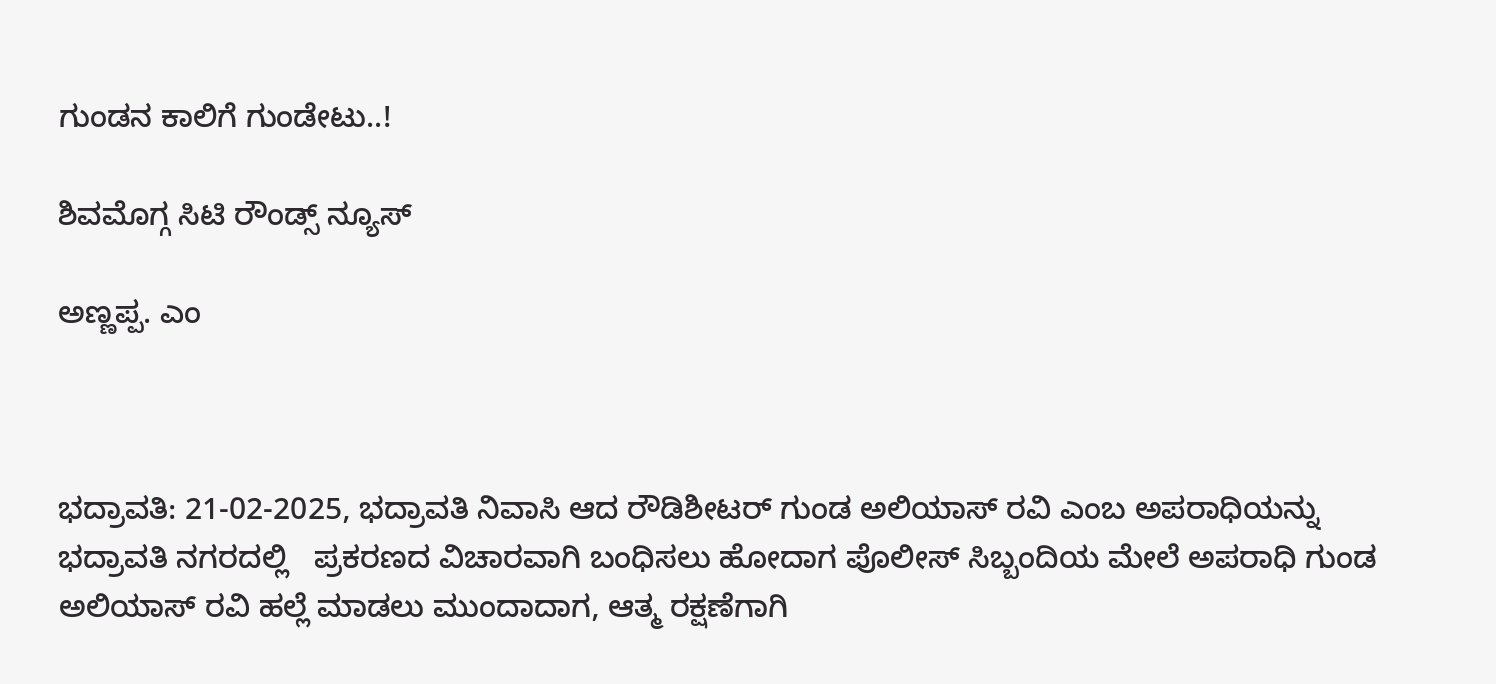ಗುಂಡನ ಕಾಲಿಗೆ ಗುಂಡೇಟು..!

ಶಿವಮೊಗ್ಗ ಸಿಟಿ ರೌಂಡ್ಸ್ ನ್ಯೂಸ್

ಅಣ್ಣಪ್ಪ. ಎಂ



ಭದ್ರಾವತಿ: 21-02-2025, ಭದ್ರಾವತಿ ನಿವಾಸಿ ಆದ ರೌಡಿಶೀಟರ್ ಗುಂಡ ಅಲಿಯಾಸ್ ರವಿ ಎಂಬ ಅಪರಾಧಿಯನ್ನು ಭದ್ರಾವತಿ ನಗರದಲ್ಲಿ   ಪ್ರಕರಣದ ವಿಚಾರವಾಗಿ ಬಂಧಿಸಲು ಹೋದಾಗ ಪೊಲೀಸ್ ಸಿಬ್ಬಂದಿಯ ಮೇಲೆ ಅಪರಾಧಿ ಗುಂಡ ಅಲಿಯಾಸ್ ರವಿ ಹಲ್ಲೆ ಮಾಡಲು ಮುಂದಾದಾಗ, ಆತ್ಮ ರಕ್ಷಣೆಗಾಗಿ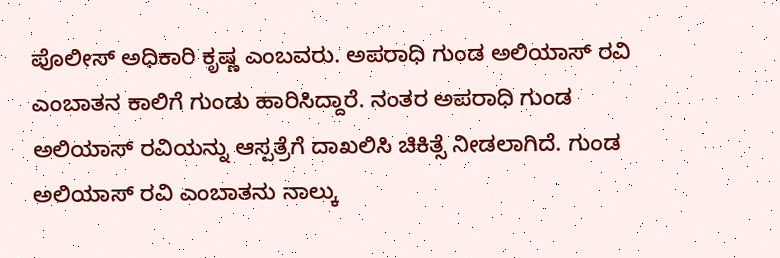ಪೊಲೀಸ್ ಅಧಿಕಾರಿ ಕೃಷ್ಣ ಎಂಬವರು. ಅಪರಾಧಿ ಗುಂಡ ಅಲಿಯಾಸ್ ರವಿ ಎಂಬಾತನ ಕಾಲಿಗೆ ಗುಂಡು ಹಾರಿಸಿದ್ದಾರೆ. ನಂತರ ಅಪರಾಧಿ ಗುಂಡ ಅಲಿಯಾಸ್ ರವಿಯನ್ನು ಆಸ್ಪತ್ರೆಗೆ ದಾಖಲಿಸಿ ಚಿಕಿತ್ಸೆ ನೀಡಲಾಗಿದೆ. ಗುಂಡ ಅಲಿಯಾಸ್ ರವಿ ಎಂಬಾತನು ನಾಲ್ಕು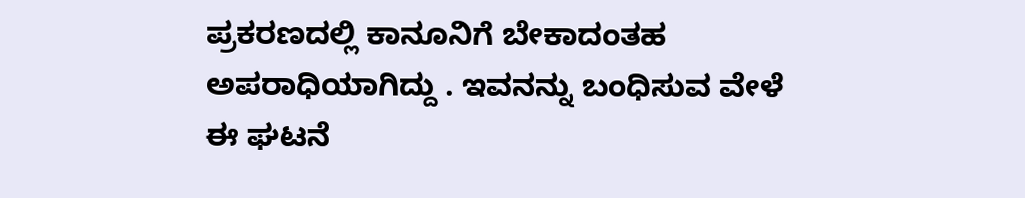ಪ್ರಕರಣದಲ್ಲಿ ಕಾನೂನಿಗೆ ಬೇಕಾದಂತಹ ಅಪರಾಧಿಯಾಗಿದ್ದು . ಇವನನ್ನು ಬಂಧಿಸುವ ವೇಳೆ ಈ ಘಟನೆ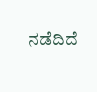ನಡೆದಿದೆ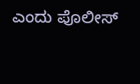ಎಂದು ಪೊಲೀಸ್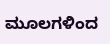ಮೂಲಗಳಿಂದ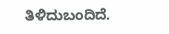ತಿಳಿದುಬಂದಿದೆ.